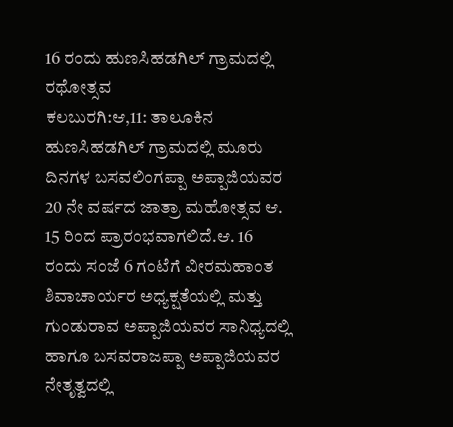16 ರಂದು ಹುಣಸಿಹಡಗಿಲ್ ಗ್ರಾಮದಲ್ಲಿ ರಥೋತ್ಸವ
ಕಲಬುರಗಿ:ಆ,11: ತಾಲೂಕಿನ ಹುಣಸಿಹಡಗಿಲ್ ಗ್ರಾಮದಲ್ಲಿ ಮೂರು ದಿನಗಳ ಬಸವಲಿಂಗಪ್ಪಾ ಅಪ್ಪಾಜಿಯವರ 20 ನೇ ವರ್ಷದ ಜಾತ್ರಾ ಮಹೋತ್ಸವ ಆ. 15 ರಿಂದ ಪ್ರಾರಂಭವಾಗಲಿದೆ.ಆ. 16 ರಂದು ಸಂಜೆ 6 ಗಂಟೆಗೆ ವೀರಮಹಾಂತ ಶಿವಾಚಾರ್ಯರ ಅಧ್ಯಕ್ಷತೆಯಲ್ಲಿ ಮತ್ತು ಗುಂಡುರಾವ ಅಪ್ಪಾಜಿಯವರ ಸಾನಿಧ್ಯದಲ್ಲಿ ಹಾಗೂ ಬಸವರಾಜಪ್ಪಾ ಅಪ್ಪಾಜಿಯವರ ನೇತೃತ್ವದಲ್ಲಿ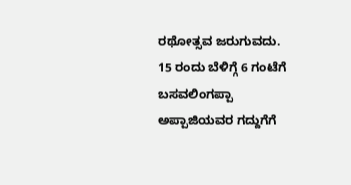ರಥೋತ್ಸವ ಜರುಗುವದು.
15 ರಂದು ಬೆಳಿಗ್ಗೆ 6 ಗಂಟೆಗೆ ಬಸವಲಿಂಗಪ್ಪಾ ಅಪ್ಪಾಜಿಯವರ ಗದ್ದುಗೆಗೆ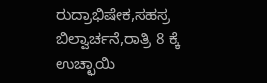ರುದ್ರಾಭಿಷೇಕ,ಸಹಸ್ರ ಬಿಲ್ವಾರ್ಚನೆ,ರಾತ್ರಿ 8 ಕ್ಕೆ ಉಚ್ಛಾಯಿ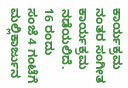ಕಾರ್ಯಕ್ರಮ ನಂತರ ಸಂಗೀತ ಕಾರ್ಯಕ್ರಮ ನಡೆಯಲಿದೆ.
16 ರಂದು ಸಂಜೆ 4 ಗಂಟೆಗೆ ಮಲ್ಲಿಕಾರ್ಜುನ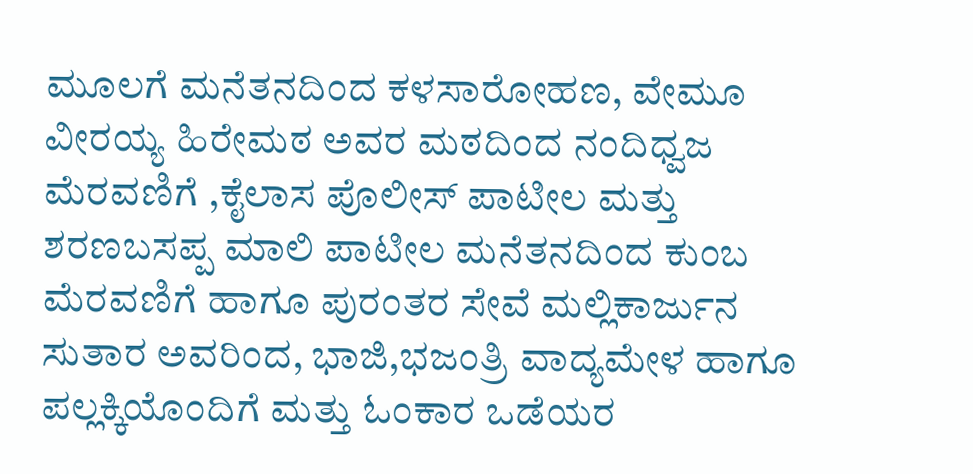ಮೂಲಗೆ ಮನೆತನದಿಂದ ಕಳಸಾರೋಹಣ, ವೇಮೂ ವೀರಯ್ಯ ಹಿರೇಮಠ ಅವರ ಮಠದಿಂದ ನಂದಿಧ್ವಜ ಮೆರವಣಿಗೆ ,ಕೈಲಾಸ ಪೊಲೀಸ್ ಪಾಟೀಲ ಮತ್ತು ಶರಣಬಸಪ್ಪ ಮಾಲಿ ಪಾಟೀಲ ಮನೆತನದಿಂದ ಕುಂಬ ಮೆರವಣಿಗೆ ಹಾಗೂ ಪುರಂತರ ಸೇವೆ ಮಲ್ಲಿಕಾರ್ಜುನ ಸುತಾರ ಅವರಿಂದ, ಭಾಜಿ,ಭಜಂತ್ರಿ ವಾದ್ಯಮೇಳ ಹಾಗೂ ಪಲ್ಲಕ್ಕಿಯೊಂದಿಗೆ ಮತ್ತು ಓಂಕಾರ ಒಡೆಯರ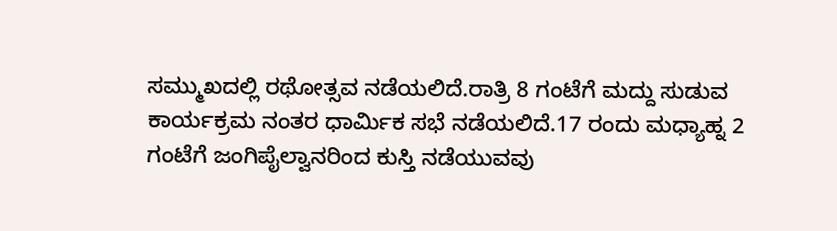ಸಮ್ಮುಖದಲ್ಲಿ ರಥೋತ್ಸವ ನಡೆಯಲಿದೆ.ರಾತ್ರಿ 8 ಗಂಟೆಗೆ ಮದ್ದು ಸುಡುವ ಕಾರ್ಯಕ್ರಮ ನಂತರ ಧಾರ್ಮಿಕ ಸಭೆ ನಡೆಯಲಿದೆ.17 ರಂದು ಮಧ್ಯಾಹ್ನ 2 ಗಂಟೆಗೆ ಜಂಗಿಪೈಲ್ವಾನರಿಂದ ಕುಸ್ತಿ ನಡೆಯುವವು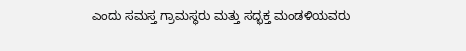ಎಂದು ಸಮಸ್ತ ಗ್ರಾಮಸ್ಥರು ಮತ್ತು ಸದ್ಭಕ್ತ ಮಂಡಳಿಯವರು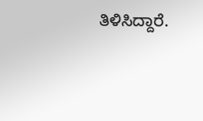ತಿಳಿಸಿದ್ದಾರೆ.